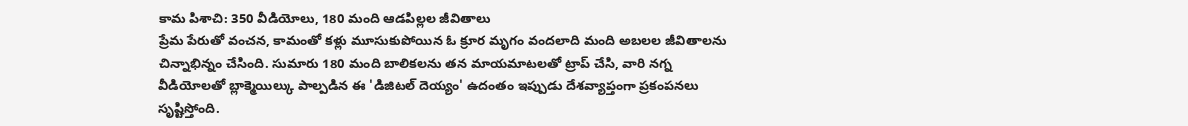కామ పిశాచి: 350 వీడియోలు, 180 మంది ఆడపిల్లల జీవితాలు
ప్రేమ పేరుతో వంచన, కామంతో కళ్లు మూసుకుపోయిన ఓ క్రూర మృగం వందలాది మంది అబలల జీవితాలను చిన్నాభిన్నం చేసింది. సుమారు 180 మంది బాలికలను తన మాయమాటలతో ట్రాప్ చేసి, వారి నగ్న వీడియోలతో బ్లాక్మెయిల్కు పాల్పడిన ఈ 'డిజిటల్ దెయ్యం' ఉదంతం ఇప్పుడు దేశవ్యాప్తంగా ప్రకంపనలు సృష్టిస్తోంది.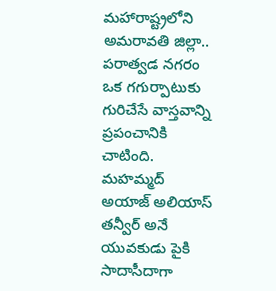మహారాష్ట్రలోని అమరావతి జిల్లా.. పరాత్వడ నగరం ఒక గగుర్పాటుకు గురిచేసే వాస్తవాన్ని ప్రపంచానికి చాటింది. మహమ్మద్ అయాజ్ అలియాస్ తన్వీర్ అనే యువకుడు పైకి సాదాసీదాగా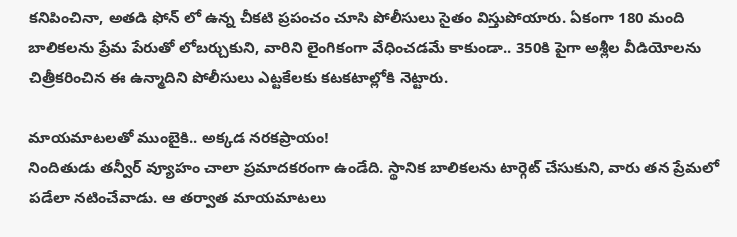కనిపించినా, అతడి ఫోన్ లో ఉన్న చీకటి ప్రపంచం చూసి పోలీసులు సైతం విస్తుపోయారు. ఏకంగా 180 మంది బాలికలను ప్రేమ పేరుతో లోబర్చుకుని, వారిని లైంగికంగా వేధించడమే కాకుండా.. 350కి పైగా అశ్లీల వీడియోలను చిత్రీకరించిన ఈ ఉన్మాదిని పోలీసులు ఎట్టకేలకు కటకటాల్లోకి నెట్టారు.

మాయమాటలతో ముంబైకి.. అక్కడ నరకప్రాయం!
నిందితుడు తన్వీర్ వ్యూహం చాలా ప్రమాదకరంగా ఉండేది. స్థానిక బాలికలను టార్గెట్ చేసుకుని, వారు తన ప్రేమలో పడేలా నటించేవాడు. ఆ తర్వాత మాయమాటలు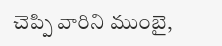చెప్పి వారిని ముంబై,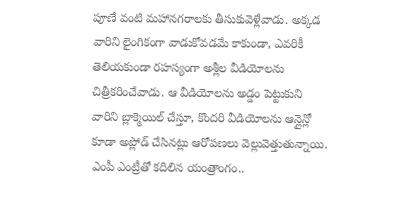పూణే వంటి మహానగరాలకు తీసుకువెళ్లేవాడు. అక్కడ వారిని లైంగికంగా వాడుకోవడమే కాకుండా, ఎవరికీ తెలియకుండా రహస్యంగా అశ్లీల వీడియోలను చిత్రీకరించేవాడు. ఆ వీడియోలను అడ్డం పెట్టుకుని వారిని బ్లాక్మెయిల్ చేస్తూ, కొందరి వీడియోలను ఆన్లైన్లో కూడా అప్లోడ్ చేసినట్లు ఆరోపణలు వెల్లువెత్తుతున్నాయి.
ఎంపీ ఎంట్రీతో కదిలిన యంత్రాంగం..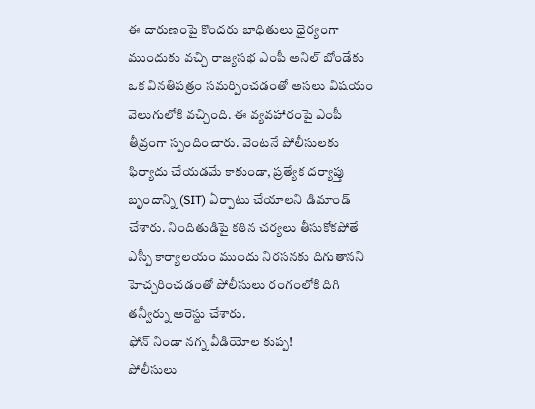ఈ దారుణంపై కొందరు బాధితులు ధైర్యంగా ముందుకు వచ్చి రాజ్యసభ ఎంపీ అనిల్ బోండేకు ఒక వినతిపత్రం సమర్పించడంతో అసలు విషయం వెలుగులోకి వచ్చింది. ఈ వ్యవహారంపై ఎంపీ తీవ్రంగా స్పందించారు. వెంటనే పోలీసులకు ఫిర్యాదు చేయడమే కాకుండా, ప్రత్యేక దర్యాప్తు బృందాన్ని (SIT) ఏర్పాటు చేయాలని డిమాండ్ చేశారు. నిందితుడిపై కఠిన చర్యలు తీసుకోకపోతే ఎస్పీ కార్యాలయం ముందు నిరసనకు దిగుతానని హెచ్చరించడంతో పోలీసులు రంగంలోకి దిగి తన్వీర్ను అరెస్టు చేశారు.
ఫోన్ నిండా నగ్న వీడియోల కుప్ప!
పోలీసులు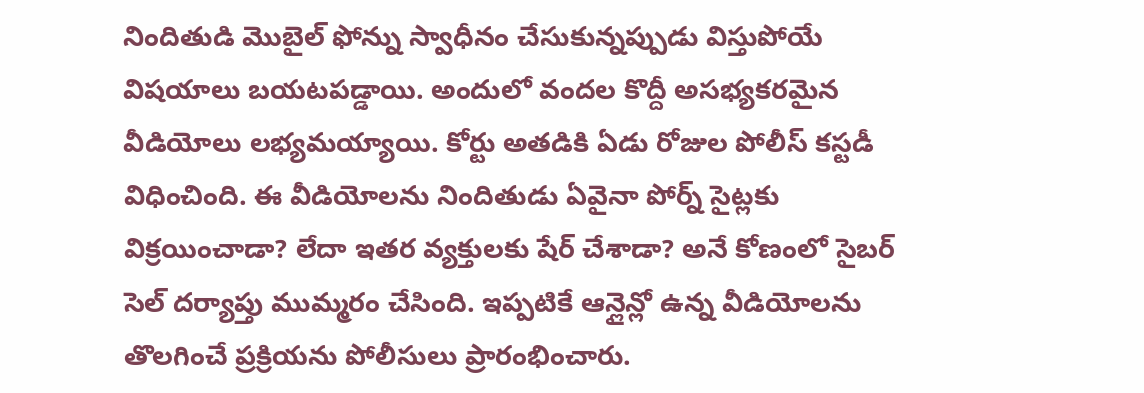నిందితుడి మొబైల్ ఫోన్ను స్వాధీనం చేసుకున్నప్పుడు విస్తుపోయే విషయాలు బయటపడ్డాయి. అందులో వందల కొద్దీ అసభ్యకరమైన వీడియోలు లభ్యమయ్యాయి. కోర్టు అతడికి ఏడు రోజుల పోలీస్ కస్టడీ విధించింది. ఈ వీడియోలను నిందితుడు ఏవైనా పోర్న్ సైట్లకు విక్రయించాడా? లేదా ఇతర వ్యక్తులకు షేర్ చేశాడా? అనే కోణంలో సైబర్ సెల్ దర్యాప్తు ముమ్మరం చేసింది. ఇప్పటికే ఆన్లైన్లో ఉన్న వీడియోలను తొలగించే ప్రక్రియను పోలీసులు ప్రారంభించారు.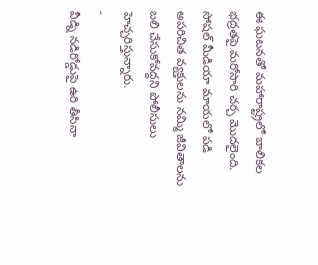ఈ ఘటనతో మహారాష్ట్రలో బాలికల భద్రతపై మరోసారి చర్చ మొదలైంది. సోషల్ మీడియా మాయలో పడి అపరిచిత వ్యక్తులను నమ్మి జీవితాలను బలి చేసుకోవద్దని పోలీసులు హెచ్చరిస్తున్నారు.
-
వీడ్ని నడిరోడ్డుపై ఉరి తీసినా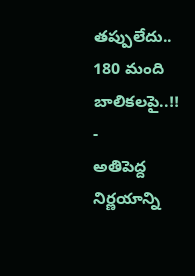తప్పులేదు.. 180 మంది బాలికలపై..!! -
అతిపెద్ద నిర్ణయాన్ని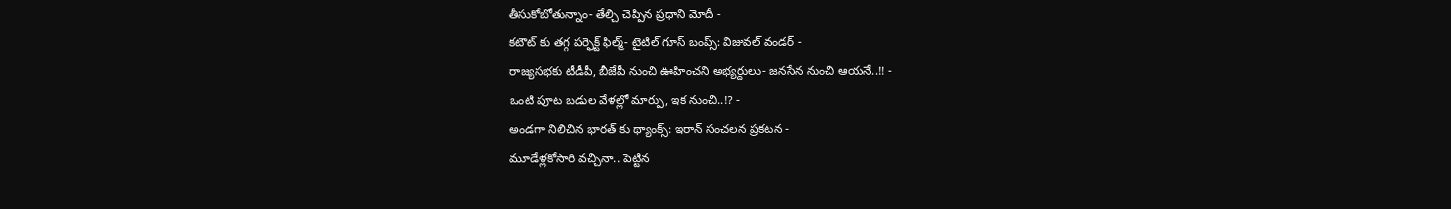తీసుకోబోతున్నాం- తేల్చి చెప్పిన ప్రధాని మోదీ -
కటౌట్ కు తగ్గ పర్ఫెక్ట్ ఫిల్మ్- టైటిల్ గూస్ బంప్స్: విజువల్ వండర్ -
రాజ్యసభకు టీడీపీ, బీజేపీ నుంచి ఊహించని అభ్యర్దులు- జనసేన నుంచి ఆయనే..!! -
ఒంటి పూట బడుల వేళల్లో మార్పు, ఇక నుంచి..!? -
అండగా నిలిచిన భారత్ కు థ్యాంక్స్: ఇరాన్ సంచలన ప్రకటన -
మూడేళ్లకోసారి వచ్చినా.. పెట్టిన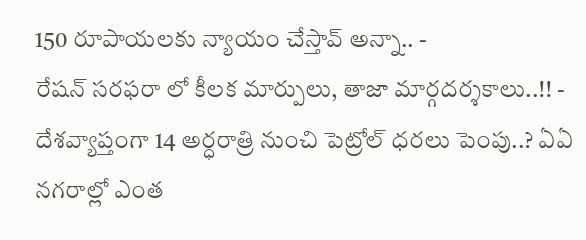150 రూపాయలకు న్యాయం చేస్తావ్ అన్నా.. -
రేషన్ సరఫరా లో కీలక మార్పులు, తాజా మార్గదర్శకాలు..!! -
దేశవ్యాప్తంగా 14 అర్ధరాత్రి నుంచి పెట్రోల్ ధరలు పెంపు..? ఏఏ నగరాల్లో ఎంత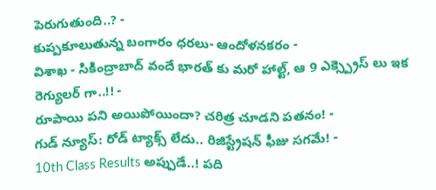పెరుగుతుంది..? -
కుప్పకూలుతున్న బంగారం ధరలు- ఆందోళనకరం -
విశాఖ - సికింద్రాబాద్ వందే భారత్ కు మరో హాల్ట్, ఆ 9 ఎక్స్ప్రెస్ లు ఇక రెగ్యులర్ గా..!! -
రూపాయి పని అయిపోయిందా? చరిత్ర చూడని పతనం! -
గుడ్ న్యూస్: రోడ్ ట్యాక్స్ లేదు.. రిజిస్ట్రేషన్ ఫీజు సగమే! -
10th Class Results అప్పుడే..! పది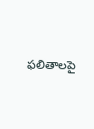ఫలితాలపై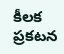కీలక ప్రకటన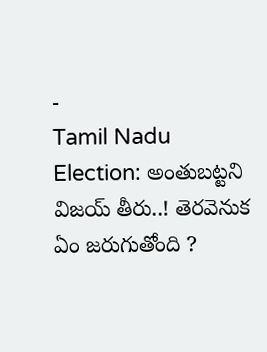-
Tamil Nadu Election: అంతుబట్టని విజయ్ తీరు..! తెరవెనుక ఏం జరుగుతోంది ?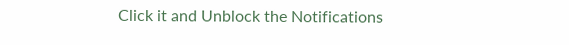Click it and Unblock the Notifications